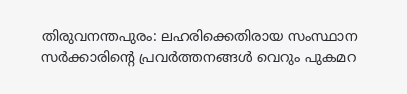തിരുവനന്തപുരം: ലഹരിക്കെതിരായ സംസ്ഥാന സർക്കാരിന്റെ പ്രവർത്തനങ്ങൾ വെറും പുകമറ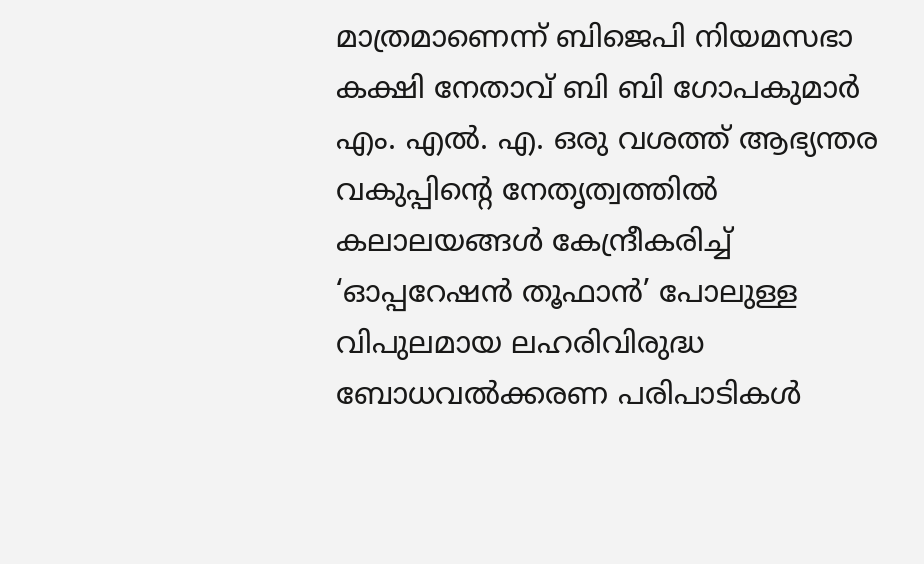മാത്രമാണെന്ന് ബിജെപി നിയമസഭാ കക്ഷി നേതാവ് ബി ബി ഗോപകുമാർ എം. എൽ. എ. ഒരു വശത്ത് ആഭ്യന്തര വകുപ്പിന്റെ നേതൃത്വത്തിൽ കലാലയങ്ങൾ കേന്ദ്രീകരിച്ച് ‘ഓപ്പറേഷൻ തൂഫാൻ’ പോലുള്ള വിപുലമായ ലഹരിവിരുദ്ധ ബോധവൽക്കരണ പരിപാടികൾ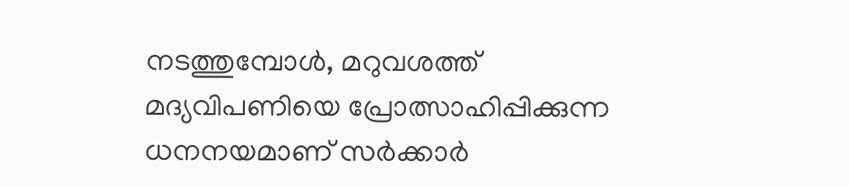നടത്തുമ്പോൾ, മറുവശത്ത് മദ്യവിപണിയെ പ്രോത്സാഹിപ്പിക്കുന്ന ധനനയമാണ് സർക്കാർ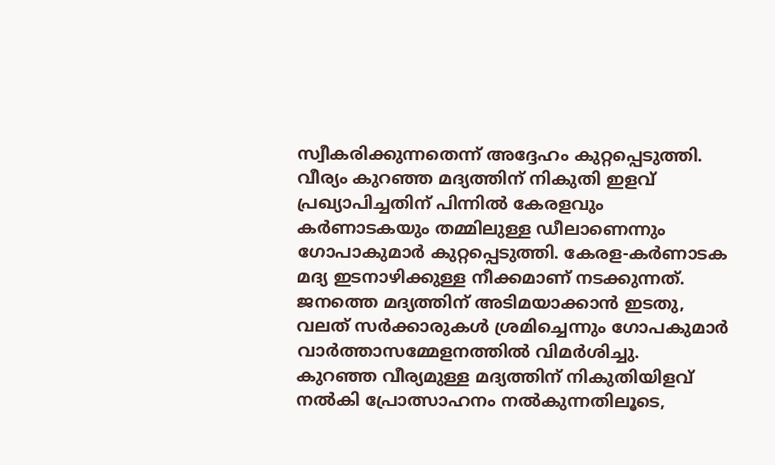സ്വീകരിക്കുന്നതെന്ന് അദ്ദേഹം കുറ്റപ്പെടുത്തി.
വീര്യം കുറഞ്ഞ മദ്യത്തിന് നികുതി ഇളവ് പ്രഖ്യാപിച്ചതിന് പിന്നിൽ കേരളവും കർണാടകയും തമ്മിലുള്ള ഡീലാണെന്നും ഗോപാകുമാർ കുറ്റപ്പെടുത്തി. കേരള-കർണാടക മദ്യ ഇടനാഴിക്കുള്ള നീക്കമാണ് നടക്കുന്നത്. ജനത്തെ മദ്യത്തിന് അടിമയാക്കാൻ ഇടതു, വലത് സർക്കാരുകൾ ശ്രമിച്ചെന്നും ഗോപകുമാർ വാർത്താസമ്മേളനത്തിൽ വിമർശിച്ചു.
കുറഞ്ഞ വീര്യമുള്ള മദ്യത്തിന് നികുതിയിളവ് നൽകി പ്രോത്സാഹനം നൽകുന്നതിലൂടെ,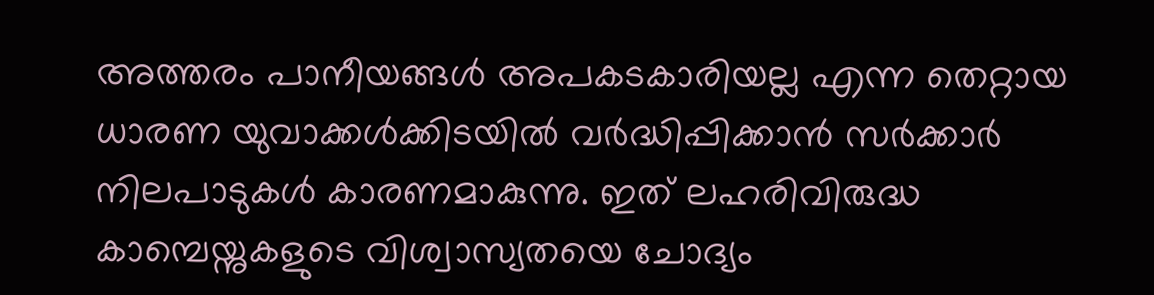അത്തരം പാനീയങ്ങൾ അപകടകാരിയല്ല എന്ന തെറ്റായ ധാരണ യുവാക്കൾക്കിടയിൽ വർദ്ധിപ്പിക്കാൻ സർക്കാർ നിലപാടുകൾ കാരണമാകുന്നു. ഇത് ലഹരിവിരുദ്ധ കാമ്പെയ്നുകളുടെ വിശ്വാസ്യതയെ ചോദ്യം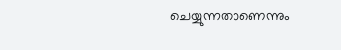ചെയ്യുന്നതാണെന്നും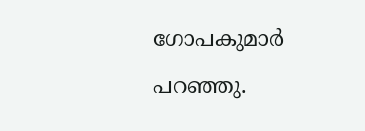ഗോപകുമാർ പറഞ്ഞു.